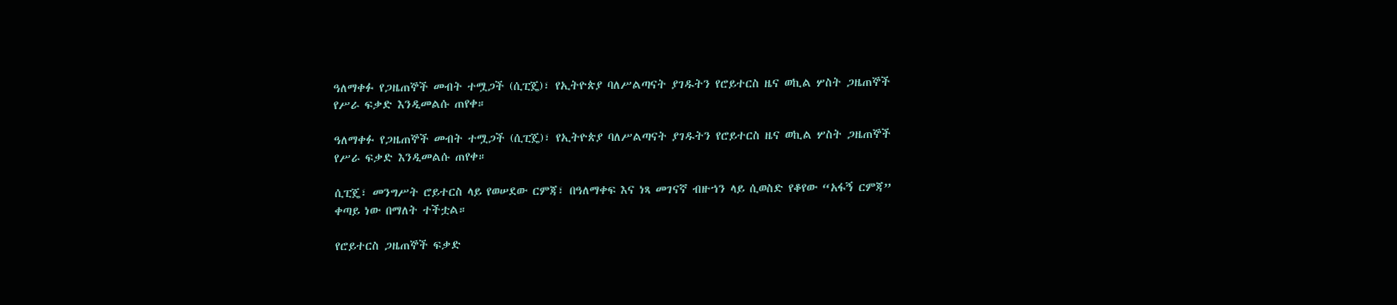ዓለማቀፉ የጋዜጠኞች መብት ተሟጋች (ሲፒጄ)፣ የኢትዮጵያ ባለሥልጣናት ያገዱትን የሮይተርስ ዜና ወኪል ሦስት ጋዜጠኞች የሥራ ፍቃድ እንዲመልሱ ጠየቀ።

ዓለማቀፉ የጋዜጠኞች መብት ተሟጋች (ሲፒጄ)፣ የኢትዮጵያ ባለሥልጣናት ያገዱትን የሮይተርስ ዜና ወኪል ሦስት ጋዜጠኞች የሥራ ፍቃድ እንዲመልሱ ጠየቀ።

ሲፒጄ፣ መንግሥት ሮይተርስ ላይ የወሠደው ርምጃ፣ በዓለማቀፍ እና ነጻ መገናኛ ብዙኀን ላይ ሲወስድ የቆየው “አፋኝ ርምጃ” ቀጣይ ነው በማለት ተችቷል።

የሮይተርስ ጋዜጠኞች ፍቃድ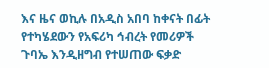እና ዜና ወኪሉ በአዲስ አበባ ከቀናት በፊት የተካሄደውን የአፍሪካ ኅብረት የመሪዎች ጉባኤ እንዲዘግብ የተሠጠው ፍቃድ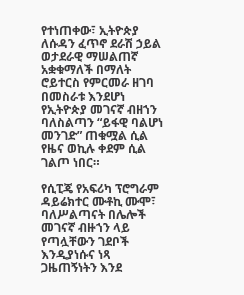የተነጠቀው፣ ኢትዮጵያ ለሱዳን ፈጥኖ ደራሽ ኃይል ወታደራዊ ማሠልጠኛ አቋቁማለች በማለት ሮይተርስ የምርመራ ዘገባ በመስራቱ እንደሆነ የኢትዮጵያ መገናኛ ብዘኀን ባለስልጣን “ይፋዊ ባልሆነ መንገድ” ጠቁሟል ሲል የዜና ወኪሉ ቀደም ሲል ገልጦ ነበር።

የሲፒጄ የአፍሪካ ፕሮግራም ዳይሬክተር ሙቶኪ ሙሞ፣ ባለሥልጣናት በሌሎች መገናኛ ብዙኀን ላይ የጣሏቸውን ገደቦች እንዲያነሱና ነጻ ጋዜጠኝነትን እንደ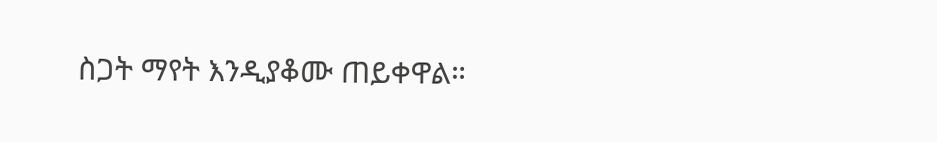ስጋት ማየት እንዲያቆሙ ጠይቀዋል።